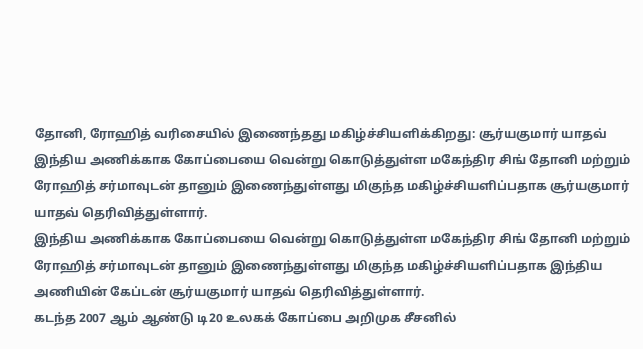தோனி, ரோஹித் வரிசையில் இணைந்தது மகிழ்ச்சியளிக்கிறது: சூர்யகுமார் யாதவ்
இந்திய அணிக்காக கோப்பையை வென்று கொடுத்துள்ள மகேந்திர சிங் தோனி மற்றும் ரோஹித் சர்மாவுடன் தானும் இணைந்துள்ளது மிகுந்த மகிழ்ச்சியளிப்பதாக சூர்யகுமார் யாதவ் தெரிவித்துள்ளார்.
இந்திய அணிக்காக கோப்பையை வென்று கொடுத்துள்ள மகேந்திர சிங் தோனி மற்றும் ரோஹித் சர்மாவுடன் தானும் இணைந்துள்ளது மிகுந்த மகிழ்ச்சியளிப்பதாக இந்திய அணியின் கேப்டன் சூர்யகுமார் யாதவ் தெரிவித்துள்ளார்.
கடந்த 2007 ஆம் ஆண்டு டி20 உலகக் கோப்பை அறிமுக சீசனில்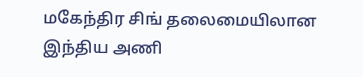மகேந்திர சிங் தலைமையிலான இந்திய அணி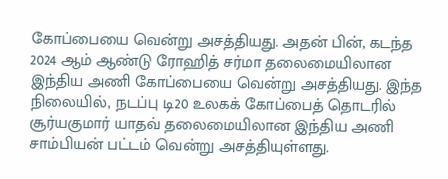கோப்பையை வென்று அசத்தியது. அதன் பின், கடந்த 2024 ஆம் ஆண்டு ரோஹித் சர்மா தலைமையிலான இந்திய அணி கோப்பையை வென்று அசத்தியது. இந்த நிலையில், நடப்பு டி20 உலகக் கோப்பைத் தொடரில் சூர்யகுமார் யாதவ் தலைமையிலான இந்திய அணி சாம்பியன் பட்டம் வென்று அசத்தியுள்ளது.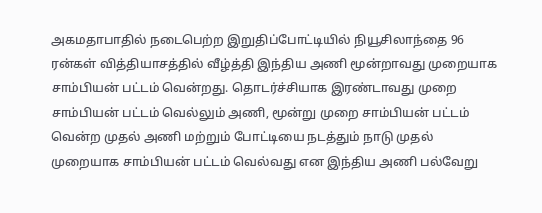அகமதாபாதில் நடைபெற்ற இறுதிப்போட்டியில் நியூசிலாந்தை 96 ரன்கள் வித்தியாசத்தில் வீழ்த்தி இந்திய அணி மூன்றாவது முறையாக சாம்பியன் பட்டம் வென்றது. தொடர்ச்சியாக இரண்டாவது முறை சாம்பியன் பட்டம் வெல்லும் அணி, மூன்று முறை சாம்பியன் பட்டம் வென்ற முதல் அணி மற்றும் போட்டியை நடத்தும் நாடு முதல் முறையாக சாம்பியன் பட்டம் வெல்வது என இந்திய அணி பல்வேறு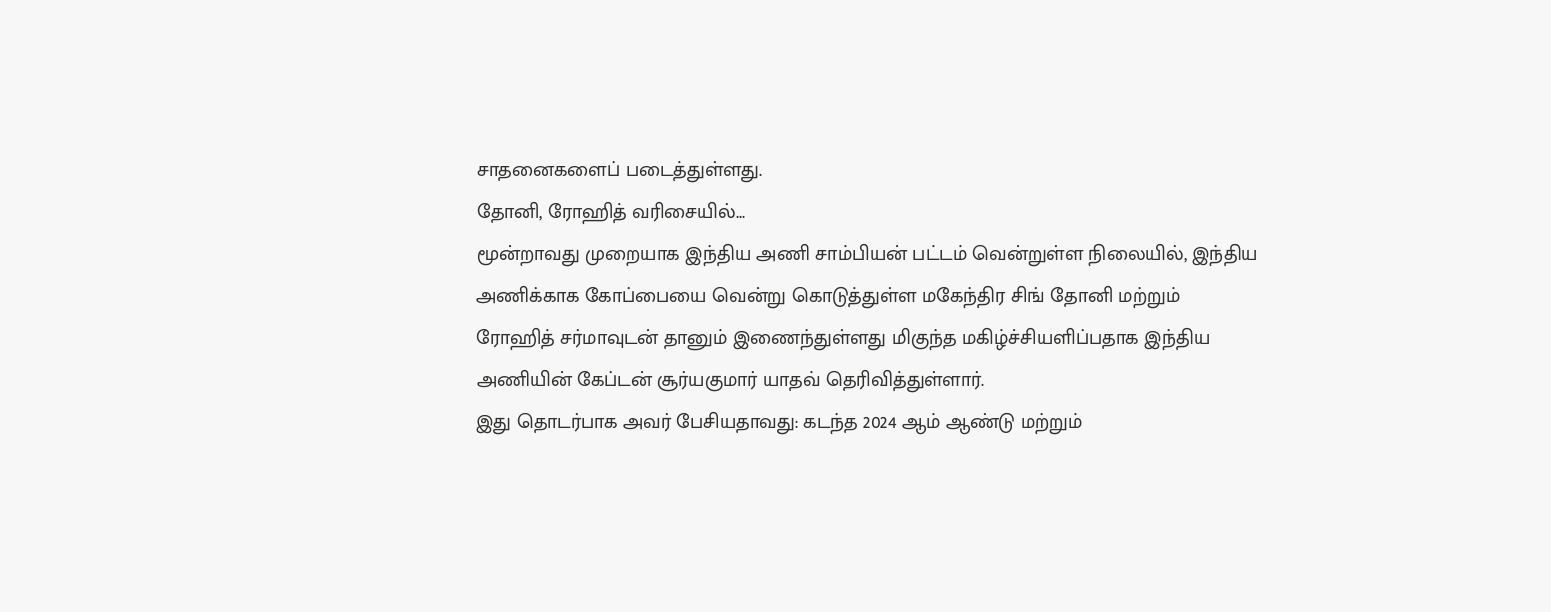சாதனைகளைப் படைத்துள்ளது.
தோனி, ரோஹித் வரிசையில்...
மூன்றாவது முறையாக இந்திய அணி சாம்பியன் பட்டம் வென்றுள்ள நிலையில், இந்திய அணிக்காக கோப்பையை வென்று கொடுத்துள்ள மகேந்திர சிங் தோனி மற்றும் ரோஹித் சர்மாவுடன் தானும் இணைந்துள்ளது மிகுந்த மகிழ்ச்சியளிப்பதாக இந்திய அணியின் கேப்டன் சூர்யகுமார் யாதவ் தெரிவித்துள்ளார்.
இது தொடர்பாக அவர் பேசியதாவது: கடந்த 2024 ஆம் ஆண்டு மற்றும்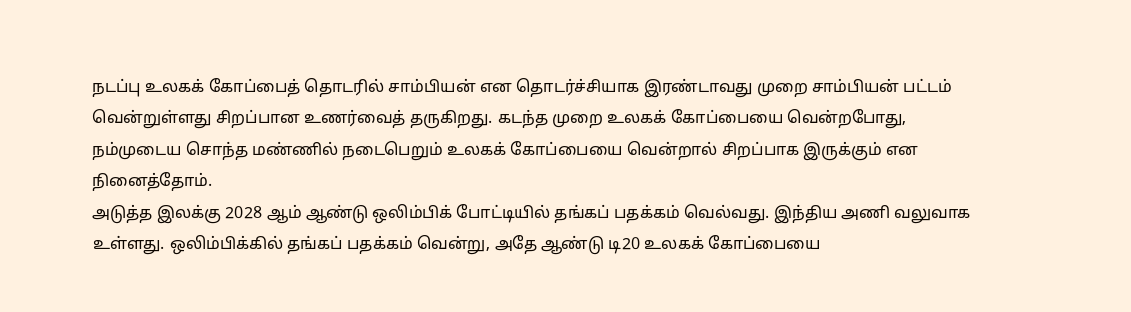நடப்பு உலகக் கோப்பைத் தொடரில் சாம்பியன் என தொடர்ச்சியாக இரண்டாவது முறை சாம்பியன் பட்டம் வென்றுள்ளது சிறப்பான உணர்வைத் தருகிறது. கடந்த முறை உலகக் கோப்பையை வென்றபோது, நம்முடைய சொந்த மண்ணில் நடைபெறும் உலகக் கோப்பையை வென்றால் சிறப்பாக இருக்கும் என நினைத்தோம்.
அடுத்த இலக்கு 2028 ஆம் ஆண்டு ஒலிம்பிக் போட்டியில் தங்கப் பதக்கம் வெல்வது. இந்திய அணி வலுவாக உள்ளது. ஒலிம்பிக்கில் தங்கப் பதக்கம் வென்று, அதே ஆண்டு டி20 உலகக் கோப்பையை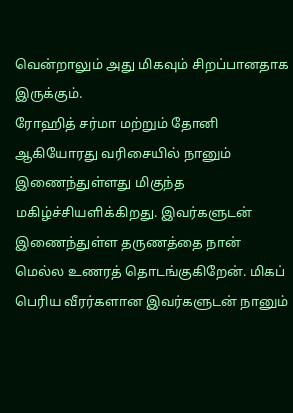வென்றாலும் அது மிகவும் சிறப்பானதாக இருக்கும்.
ரோஹித் சர்மா மற்றும் தோனி ஆகியோரது வரிசையில் நானும் இணைந்துள்ளது மிகுந்த மகிழ்ச்சியளிக்கிறது. இவர்களுடன் இணைந்துள்ள தருணத்தை நான் மெல்ல உணரத் தொடங்குகிறேன். மிகப் பெரிய வீரர்களான இவர்களுடன் நானும்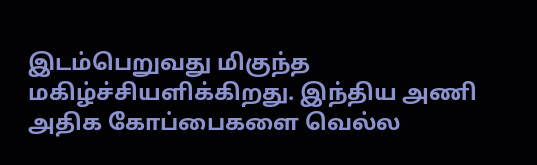இடம்பெறுவது மிகுந்த மகிழ்ச்சியளிக்கிறது. இந்திய அணி அதிக கோப்பைகளை வெல்ல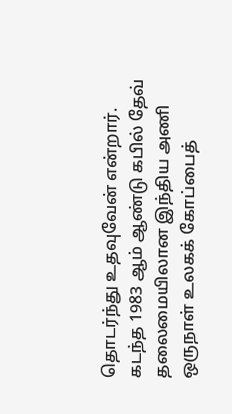தொடர்ந்து உதவுவேன் என்றார்.
கடந்த 1983 ஆம் ஆண்டு கபில் தேவ் தலைமையிலான இந்திய அணி ஒருநாள் உலகக் கோப்பைத்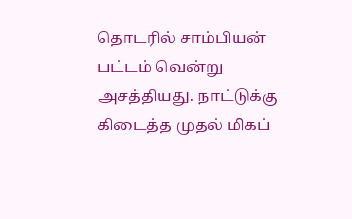தொடரில் சாம்பியன் பட்டம் வென்று அசத்தியது. நாட்டுக்கு கிடைத்த முதல் மிகப்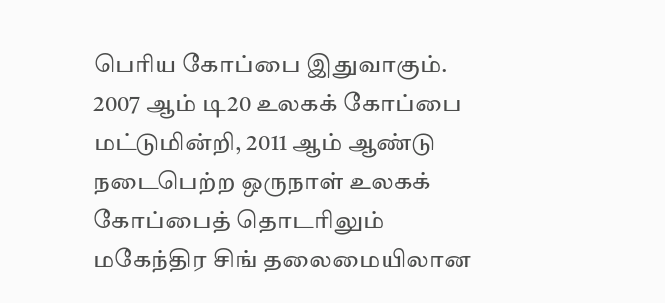பெரிய கோப்பை இதுவாகும்.
2007 ஆம் டி20 உலகக் கோப்பை மட்டுமின்றி, 2011 ஆம் ஆண்டு நடைபெற்ற ஒருநாள் உலகக் கோப்பைத் தொடரிலும் மகேந்திர சிங் தலைமையிலான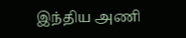இந்திய அணி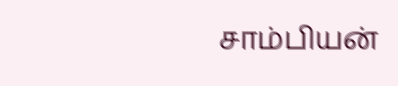சாம்பியன்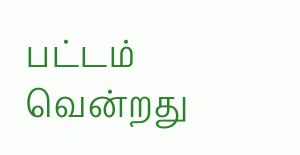பட்டம் வென்றது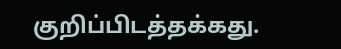குறிப்பிடத்தக்கது.